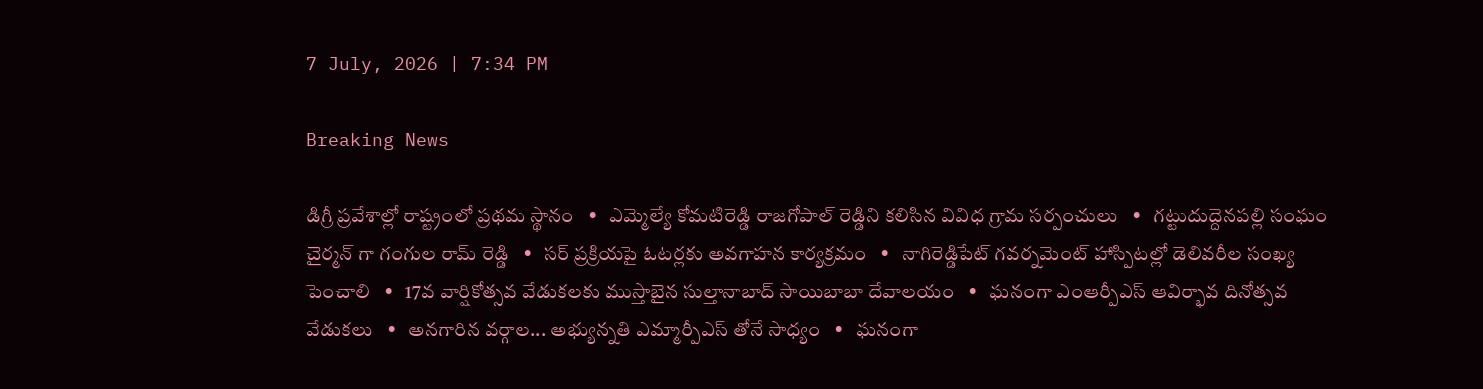7 July, 2026 | 7:34 PM

Breaking News

డిగ్రీ ప్రవేశాల్లో రాష్ట్రంలో ప్రథమ స్థానం   •   ఎమ్మెల్యే కోమటిరెడ్డి రాజగోపాల్ రెడ్డిని కలిసిన వివిధ గ్రామ సర్పంచులు   •   గట్టుదుద్దెనపల్లి సంఘం చైర్మన్ గా గంగుల రామ్ రెడ్డి   •   సర్ ప్రక్రియపై ఓటర్లకు అవగాహన కార్యక్రమం   •   నాగిరెడ్డిపేట్ గవర్నమెంట్ హాస్పిటల్లో డెలివరీల సంఖ్య పెంచాలి   •   17వ వార్షికోత్సవ వేడుకలకు ముస్తాబైన సుల్తానాబాద్ సాయిబాబా దేవాలయం   •   ఘనంగా ఎంఆర్పీఎస్ ఆవిర్భావ దినోత్సవ వేడుకలు   •   అనగారిన వర్గాల... అభ్యున్నతి ఎమ్మార్పీఎస్ తోనే సాధ్యం   •   ఘనంగా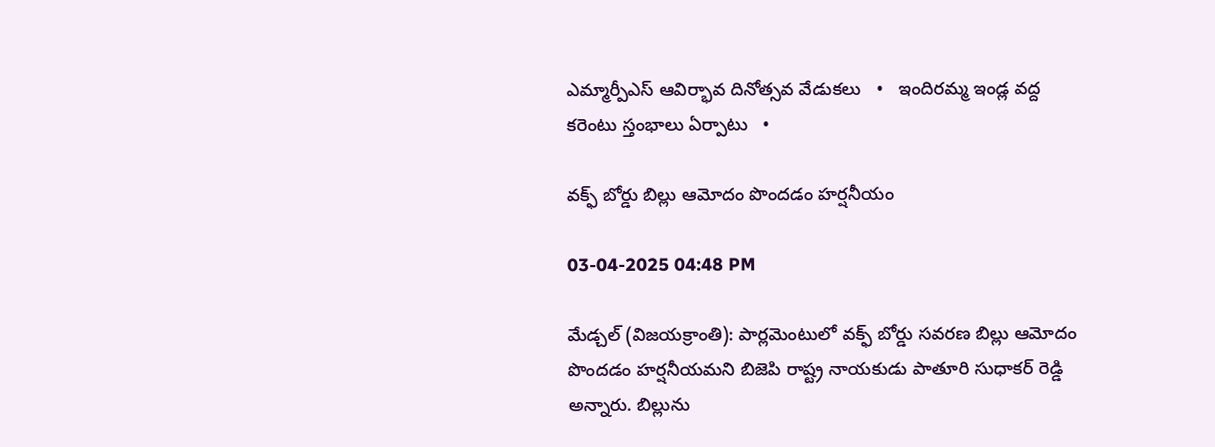ఎమ్మార్పీఎస్ ఆవిర్భావ దినోత్సవ వేడుకలు   •   ఇందిరమ్మ ఇండ్ల వద్ద కరెంటు స్తంభాలు ఏర్పాటు   •

వక్ఫ్ బోర్డు బిల్లు ఆమోదం పొందడం హర్షనీయం

03-04-2025 04:48 PM

మేడ్చల్ (విజయక్రాంతి): పార్లమెంటులో వక్ఫ్ బోర్డు సవరణ బిల్లు ఆమోదం పొందడం హర్షనీయమని బిజెపి రాష్ట్ర నాయకుడు పాతూరి సుధాకర్ రెడ్డి అన్నారు. బిల్లును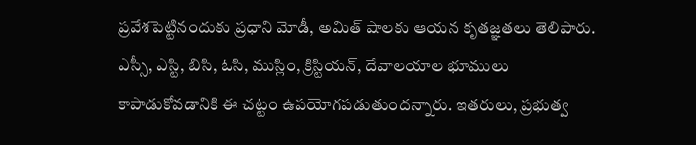ప్రవేశపెట్టినందుకు ప్రధాని మోడీ, అమిత్ షాలకు ఆయన కృతజ్ఞతలు తెలిపారు. ఎస్సీ, ఎస్టి, బిసి, ఓసి, ముస్లిం, క్రిస్టియన్, దేవాలయాల భూములు కాపాడుకోవడానికి ఈ చట్టం ఉపయోగపడుతుందన్నారు. ఇతరులు, ప్రభుత్వ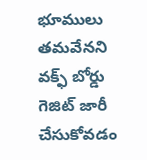భూములు తమవేనని వక్ఫ్ బోర్డు గెజిట్ జారీ చేసుకోవడం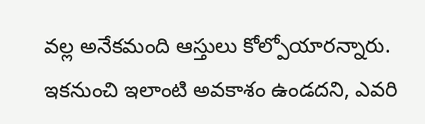వల్ల అనేకమంది ఆస్తులు కోల్పోయారన్నారు. ఇకనుంచి ఇలాంటి అవకాశం ఉండదని, ఎవరి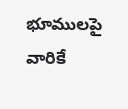భూములపై వారికే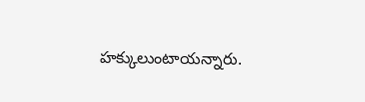హక్కులుంటాయన్నారు.